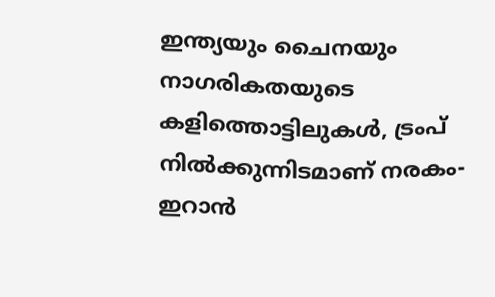ഇന്ത്യയും ചൈനയും നാഗരികതയുടെ കളിത്തൊട്ടിലുകൾ, ട്രംപ് നിൽക്കുന്നിടമാണ് നരകം- ഇറാൻ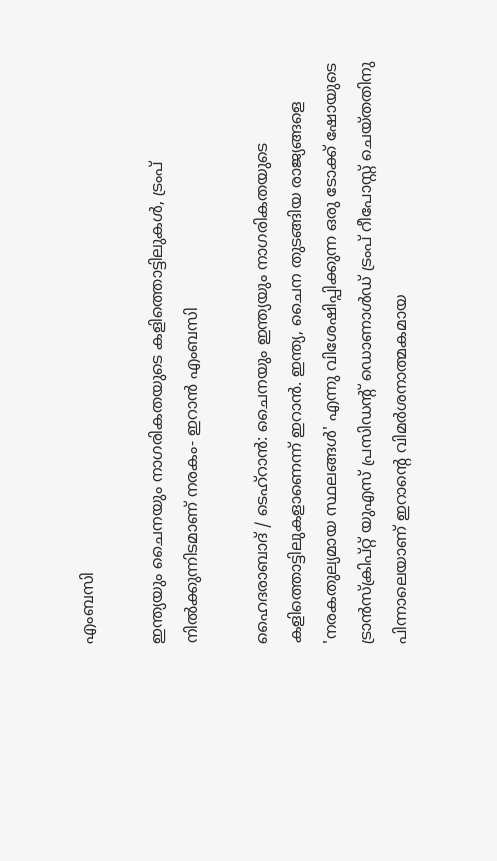എംബസി

ഇന്ത്യയും ചൈനയും നാഗരികതയുടെ കളിത്തൊട്ടിലുകൾ, ട്രംപ് നിൽക്കുന്നിടമാണ് നരകം- ഇറാൻ എംബസി

ഹൈദരാബാദ് / ടെഹ്റാൻ: ചൈനയും ഇന്ത്യയും നാഗരികതയുടെ കളിത്തൊട്ടിലുകളാണെന്ന് ഇറാൻ. ഇന്ത്യ, ചൈന തുടങ്ങിയ രാജ്യങ്ങളെ 'നരകതുല്യമായ സ്ഥലങ്ങൾ' എന്നു വിശേഷിപ്പിക്കുന്ന ഒരു ടോക്ക് ഷോയുടെ ട്രാൻസ്ക്രിപ്റ്റ് യുഎസ് പ്രസിഡന്റ് ഡൊണാൾഡ് ട്രംപ് റീപോസ്റ്റ് ചെയ്തതിനു പിന്നാലെയാണ് ഇറാന്റെ വിമർശനാത്മകമായ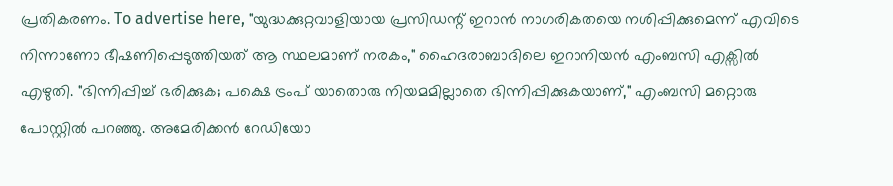പ്രതികരണം. To advertise here, "യുദ്ധക്കുറ്റവാളിയായ പ്രസിഡന്റ് ഇറാൻ നാഗരികതയെ നശിപ്പിക്കുമെന്ന് എവിടെ നിന്നാണോ ഭീഷണിപ്പെടുത്തിയത് ആ സ്ഥലമാണ് നരകം," ഹൈദരാബാദിലെ ഇറാനിയൻ എംബസി എക്സിൽ എഴുതി. "ഭിന്നിപ്പിച്ച് ഭരിക്കുക; പക്ഷെ ട്രംപ് യാതൊരു നിയമമില്ലാതെ ഭിന്നിപ്പിക്കുകയാണ്," എംബസി മറ്റൊരു പോസ്റ്റിൽ പറഞ്ഞു. അമേരിക്കൻ റേഡിയോ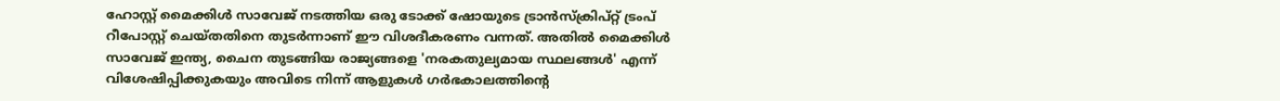ഹോസ്റ്റ് മൈക്കിൾ സാവേജ് നടത്തിയ ഒരു ടോക്ക് ഷോയുടെ ട്രാൻസ്ക്രിപ്റ്റ് ട്രംപ് റീപോസ്റ്റ് ചെയ്തതിനെ തുടർന്നാണ് ഈ വിശദീകരണം വന്നത്. അതിൽ മൈക്കിൾ സാവേജ് ഇന്ത്യ, ചൈന തുടങ്ങിയ രാജ്യങ്ങളെ 'നരകതുല്യമായ സ്ഥലങ്ങൾ' എന്ന് വിശേഷിപ്പിക്കുകയും അവിടെ നിന്ന് ആളുകൾ ഗർഭകാലത്തിന്റെ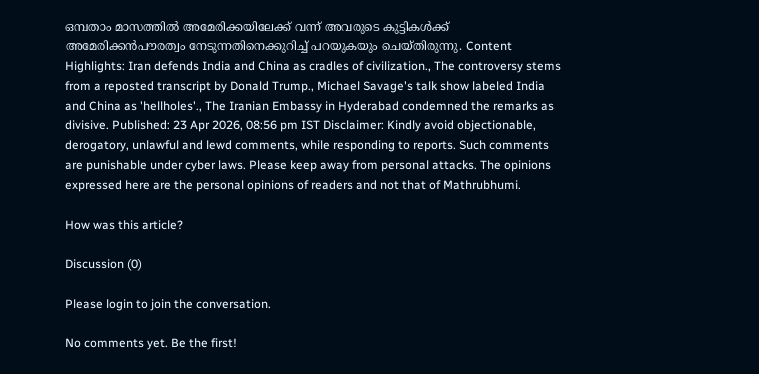ഒമ്പതാം മാസത്തിൽ അമേരിക്കയിലേക്ക് വന്ന് അവരുടെ കുട്ടികൾക്ക് അമേരിക്കൻപൗരത്വം നേടുന്നതിനെക്കുറിച്ച് പറയുകയും ചെയ്തിരുന്നു. Content Highlights: Iran defends India and China as cradles of civilization., The controversy stems from a reposted transcript by Donald Trump., Michael Savage's talk show labeled India and China as 'hellholes'., The Iranian Embassy in Hyderabad condemned the remarks as divisive. Published: 23 Apr 2026, 08:56 pm IST Disclaimer: Kindly avoid objectionable, derogatory, unlawful and lewd comments, while responding to reports. Such comments are punishable under cyber laws. Please keep away from personal attacks. The opinions expressed here are the personal opinions of readers and not that of Mathrubhumi.

How was this article?

Discussion (0)

Please login to join the conversation.

No comments yet. Be the first!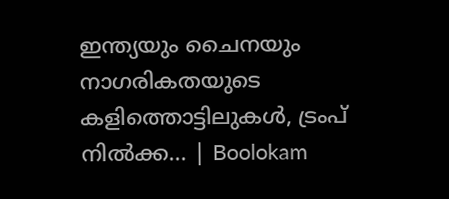ഇന്ത്യയും ചൈനയും നാഗരികതയുടെ കളിത്തൊട്ടിലുകൾ, ട്രംപ് നിൽക്ക… | Boolokam